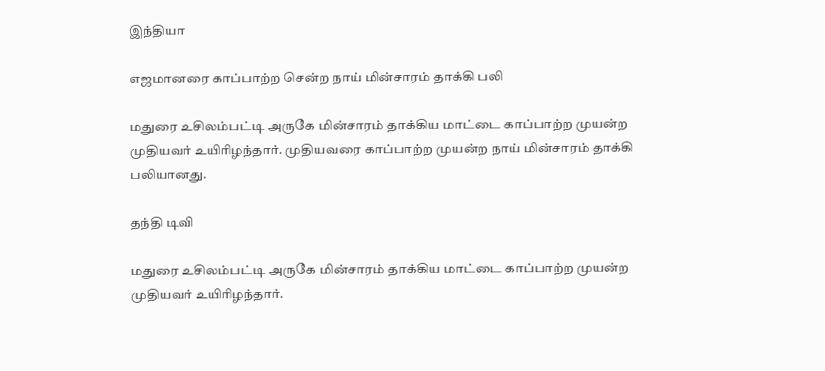இந்தியா

எஜமானரை காப்பாற்ற சென்ற நாய் மின்சாரம் தாக்கி பலி

மதுரை உசிலம்பட்டி அருகே மின்சாரம் தாக்கிய மாட்டை காப்பாற்ற முயன்ற முதியவர் உயிரிழந்தார். முதியவரை காப்பாற்ற முயன்ற நாய் மின்சாரம் தாக்கி பலியானது.

தந்தி டிவி

மதுரை உசிலம்பட்டி அருகே மின்சாரம் தாக்கிய மாட்டை காப்பாற்ற முயன்ற முதியவர் உயிரிழந்தார்.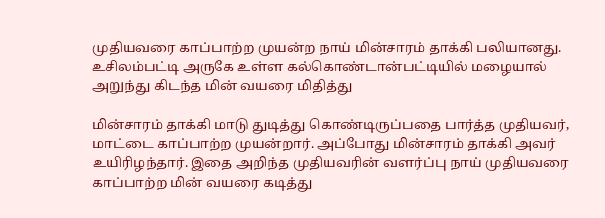முதியவரை காப்பாற்ற முயன்ற நாய் மின்சாரம் தாக்கி பலியானது. உசிலம்பட்டி அருகே உள்ள கல்கொண்டான்பட்டியில் மழையால் அறுந்து கிடந்த மின் வயரை மிதித்து

மின்சாரம் தாக்கி மாடு துடித்து கொண்டிருப்பதை பார்த்த முதியவர், மாட்டை காப்பாற்ற முயன்றார். அப்போது மின்சாரம் தாக்கி அவர் உயிரிழந்தார். இதை அறிந்த முதியவரின் வளர்ப்பு நாய் முதியவரை காப்பாற்ற மின் வயரை கடித்து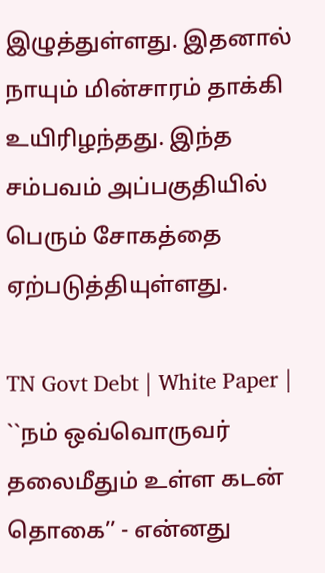இழுத்துள்ளது. இதனால் நாயும் மின்சாரம் தாக்கி உயிரிழந்தது. இந்த சம்பவம் அப்பகுதியில் பெரும் சோகத்தை ஏற்படுத்தியுள்ளது.

TN Govt Debt | White Paper | ``நம் ஒவ்வொருவர் தலைமீதும் உள்ள கடன் தொகை’’ - என்னது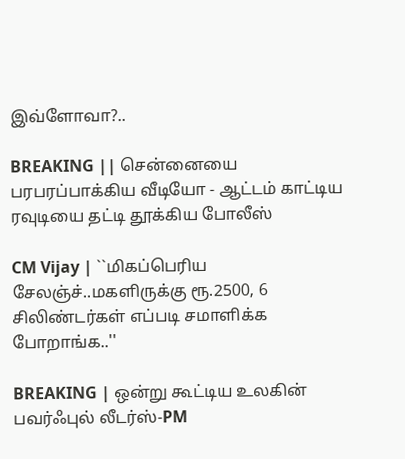இவ்ளோவா?..

BREAKING || சென்னையை பரபரப்பாக்கிய வீடியோ - ஆட்டம் காட்டிய ரவுடியை தட்டி தூக்கிய போலீஸ்

CM Vijay | ``மிகப்பெரிய சேலஞ்ச்..மகளிருக்கு ரூ.2500, 6 சிலிண்டர்கள் எப்படி சமாளிக்க போறாங்க..''

BREAKING | ஒன்று கூட்டிய உலகின் பவர்ஃபுல் லீடர்ஸ்-PM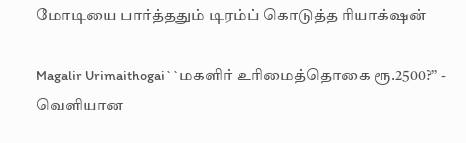மோடியை பார்த்ததும் டிரம்ப் கொடுத்த ரியாக்‌ஷன்

Magalir Urimaithogai``மகளிர் உரிமைத்தொகை ரூ.2500?’’ - வெளியான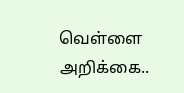வெள்ளை அறிக்கை..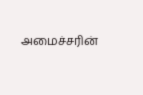அமைச்சரின்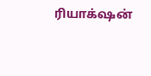ரியாக்‌ஷன்